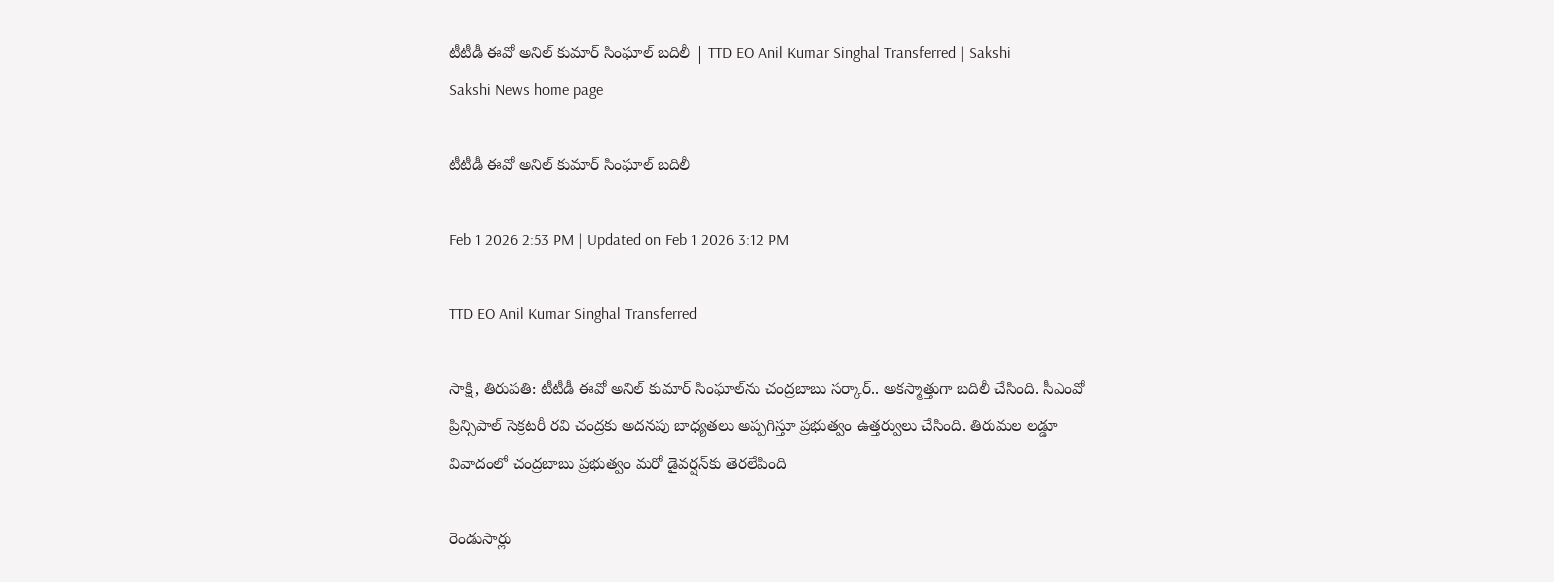టీటీడీ ఈవో అనిల్ కుమార్ సింఘాల్ బదిలీ | TTD EO Anil Kumar Singhal Transferred | Sakshi
Sakshi News home page

టీటీడీ ఈవో అనిల్ కుమార్ సింఘాల్ బదిలీ

Feb 1 2026 2:53 PM | Updated on Feb 1 2026 3:12 PM

TTD EO Anil Kumar Singhal Transferred

సాక్షి, తిరుపతి: టీటీడీ ఈవో అనిల్ కుమార్ సింఘాల్‌ను చంద్రబాబు సర్కార్‌.. అకస్మాత్తుగా బదిలీ చేసింది. సీఎంవో ప్రిన్సిపాల్ సెక్రటరీ రవి చంద్రకు అదనపు బాధ్యతలు అప్పగిస్తూ ప్రభుత్వం ఉత్తర్వులు చేసింది. తిరుమల లడ్డూ వివాదంలో చంద్రబాబు ప్రభుత్వం మరో డైవర్షన్‌కు తెరలేపింది

రెండుసార్లు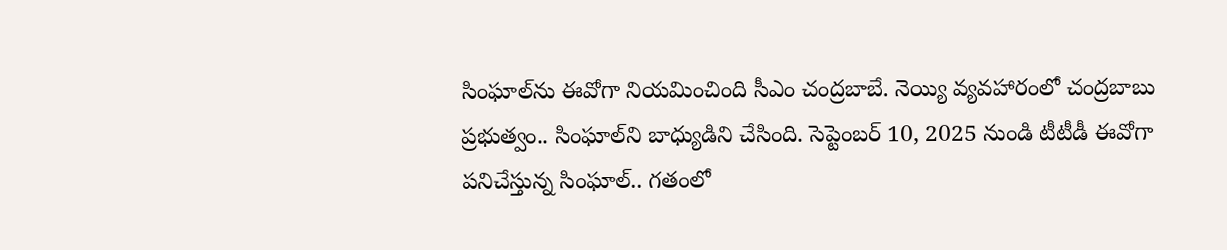సింఘాల్‌ను ఈవోగా నియమించింది సీఎం చంద్రబాబే. నెయ్యి వ్యవహారంలో చంద్రబాబు ప్రభుత్వం.. సింఘాల్‌ని బాధ్యుడిని చేసింది. సెప్టెంబర్ 10, 2025 నుండి టీటీడీ ఈవోగా పనిచేస్తున్న సింఘాల్.. గతంలో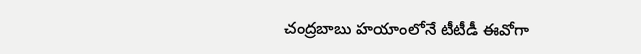చంద్రబాబు హయాంలోనే టీటీడీ ఈవోగా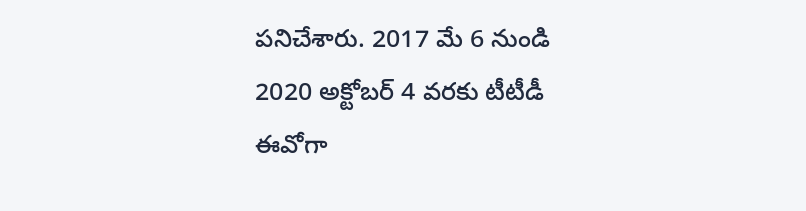పనిచేశారు. 2017 మే 6 నుండి 2020 అక్టోబర్ 4 వరకు టీటీడీ ఈవోగా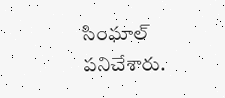సింఘాల్‌ పనిచేశారు.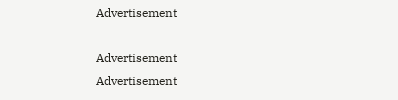Advertisement

Advertisement
Advertisement